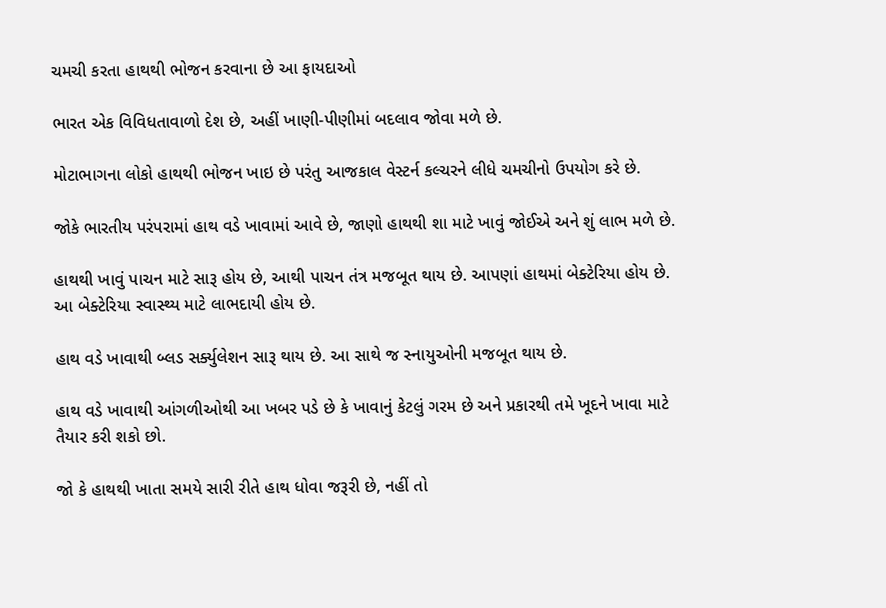ચમચી કરતા હાથથી ભોજન કરવાના છે આ ફાયદાઓ

ભારત એક વિવિધતાવાળો દેશ છે, અહીં ખાણી-પીણીમાં બદલાવ જોવા મળે છે.

મોટાભાગના લોકો હાથથી ભોજન ખાઇ છે પરંતુ આજકાલ વેસ્ટર્ન કલ્ચરને લીધે ચમચીનો ઉપયોગ કરે છે.

જોકે ભારતીય પરંપરામાં હાથ વડે ખાવામાં આવે છે, જાણો હાથથી શા માટે ખાવું જોઈએ અને શું લાભ મળે છે.

હાથથી ખાવું પાચન માટે સારૂ હોય છે, આથી પાચન તંત્ર મજબૂત થાય છે. આપણાં હાથમાં બેક્ટેરિયા હોય છે. આ બેક્ટેરિયા સ્વાસ્થ્ય માટે લાભદાયી હોય છે.

હાથ વડે ખાવાથી બ્લડ સર્ક્યુલેશન સારૂ થાય છે. આ સાથે જ સ્નાયુઓની મજબૂત થાય છે.

હાથ વડે ખાવાથી આંગળીઓથી આ ખબર પડે છે કે ખાવાનું કેટલું ગરમ છે અને પ્રકારથી તમે ખૂદને ખાવા માટે તૈયાર કરી શકો છો.

જો કે હાથથી ખાતા સમયે સારી રીતે હાથ ધોવા જરૂરી છે, નહીં તો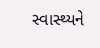સ્વાસ્થ્યને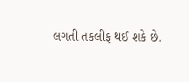લગતી તકલીફ થઈ શકે છે.